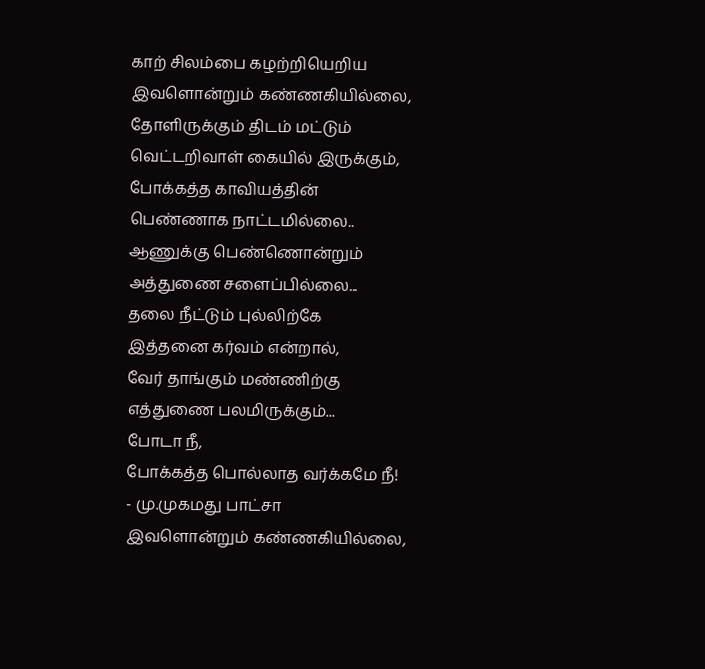காற் சிலம்பை கழற்றியெறிய
இவளொன்றும் கண்ணகியில்லை,
தோளிருக்கும் திடம் மட்டும்
வெட்டறிவாள் கையில் இருக்கும்,
போக்கத்த காவியத்தின்
பெண்ணாக நாட்டமில்லை..
ஆணுக்கு பெண்ணொன்றும்
அத்துணை சளைப்பில்லை...
தலை நீட்டும் புல்லிற்கே
இத்தனை கர்வம் என்றால்,
வேர் தாங்கும் மண்ணிற்கு
எத்துணை பலமிருக்கும்...
போடா நீ,
போக்கத்த பொல்லாத வர்க்கமே நீ!
- மு.முகமது பாட்சா
இவளொன்றும் கண்ணகியில்லை,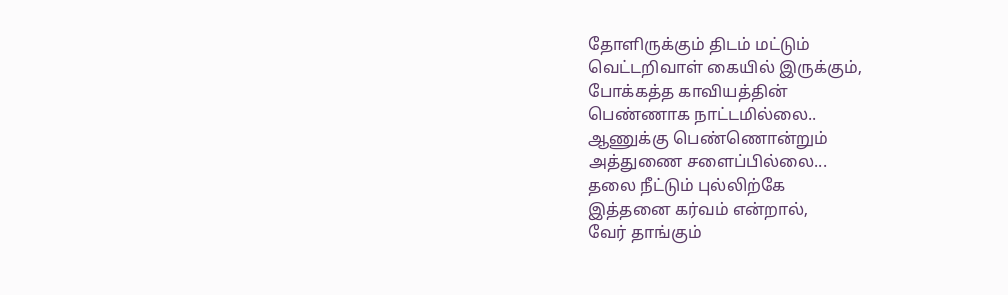தோளிருக்கும் திடம் மட்டும்
வெட்டறிவாள் கையில் இருக்கும்,
போக்கத்த காவியத்தின்
பெண்ணாக நாட்டமில்லை..
ஆணுக்கு பெண்ணொன்றும்
அத்துணை சளைப்பில்லை...
தலை நீட்டும் புல்லிற்கே
இத்தனை கர்வம் என்றால்,
வேர் தாங்கும்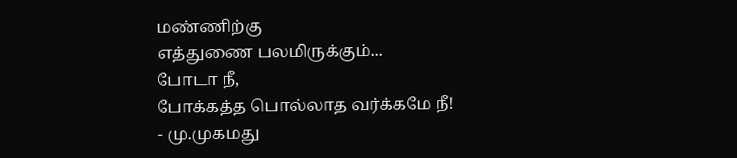மண்ணிற்கு
எத்துணை பலமிருக்கும்...
போடா நீ,
போக்கத்த பொல்லாத வர்க்கமே நீ!
- மு.முகமது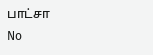பாட்சா
No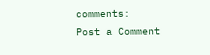comments:
Post a Comment